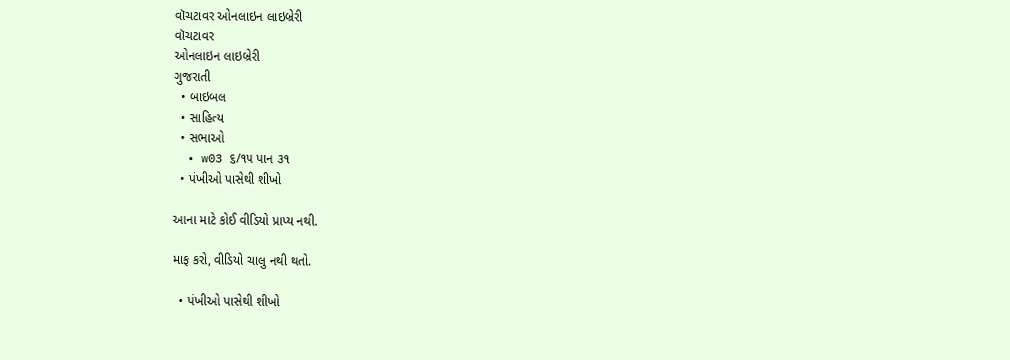વૉચટાવર ઓનલાઇન લાઇબ્રેરી
વૉચટાવર
ઓનલાઇન લાઇબ્રેરી
ગુજરાતી
  • બાઇબલ
  • સાહિત્ય
  • સભાઓ
  • w03 ૬/૧૫ પાન ૩૧
  • પંખીઓ પાસેથી શીખો

આના માટે કોઈ વીડિયો પ્રાપ્ય નથી.

માફ કરો, વીડિયો ચાલુ નથી થતો.

  • પંખીઓ પાસેથી શીખો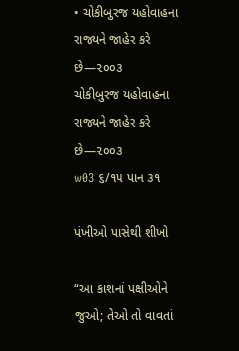• ચોકીબુરજ યહોવાહના રાજ્યને જાહેર કરે છે—૨૦૦૩
ચોકીબુરજ યહોવાહના રાજ્યને જાહેર કરે છે—૨૦૦૩
w03 ૬/૧૫ પાન ૩૧

પંખીઓ પાસેથી શીખો

“આ કાશનાં પક્ષીઓને જુઓ; તેઓ તો વાવતાં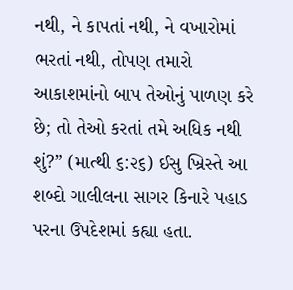નથી, ને કાપતાં નથી, ને વખારોમાં ભરતાં નથી, તોપણ તમારો આકાશમાંનો બાપ તેઓનું પાળણ કરે છે; તો તેઓ કરતાં તમે અધિક નથી શું?” (માત્થી ૬:૨૬) ઈસુ ખ્રિસ્તે આ શબ્દો ગાલીલના સાગર કિનારે પહાડ પરના ઉપદેશમાં કહ્યા હતા.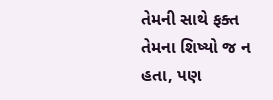તેમની સાથે ફક્ત તેમના શિષ્યો જ ન હતા, પણ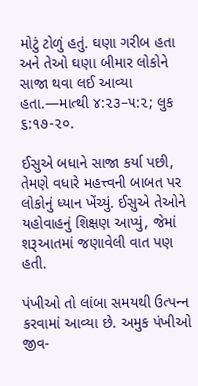મોટું ટોળું હતું. ઘણા ગરીબ હતા અને તેઓ ઘણા બીમાર લોકોને સાજા થવા લઈ આવ્યા હતા.—માત્થી ૪:૨૩–૫:૨; લુક ૬:૧૭-૨૦.

ઈસુએ બધાને સાજા કર્યા પછી, તેમણે વધારે મહત્ત્વની બાબત પર લોકોનું ધ્યાન ખેંચ્યું. ઈસુએ તેઓને યહોવાહનું શિક્ષણ આપ્યું, જેમાં શરૂઆતમાં જણાવેલી વાત પણ હતી.

પંખીઓ તો લાંબા સમયથી ઉત્પન્‍ન કરવામાં આવ્યા છે. અમુક પંખીઓ જીવ-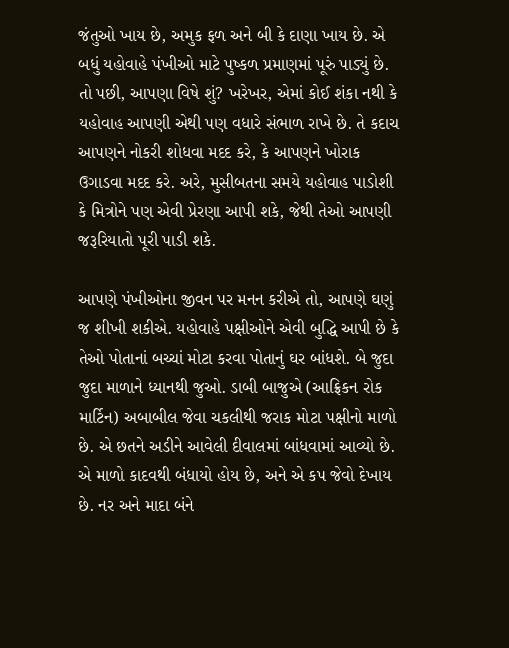જંતુઓ ખાય છે, અમુક ફળ અને બી કે દાણા ખાય છે. એ બધું યહોવાહે પંખીઓ માટે પુષ્કળ પ્રમાણમાં પૂરું પાડ્યું છે. તો પછી, આપણા વિષે શું? ખરેખર, એમાં કોઈ શંકા નથી કે યહોવાહ આપણી એથી પણ વધારે સંભાળ રાખે છે. તે કદાચ આપણને નોકરી શોધવા મદદ કરે, કે આપણને ખોરાક ઉગાડવા મદદ કરે. અરે, મુસીબતના સમયે યહોવાહ પાડોશી કે મિત્રોને પણ એવી પ્રેરણા આપી શકે, જેથી તેઓ આપણી જરૂરિયાતો પૂરી પાડી શકે.

આપણે પંખીઓના જીવન પર મનન કરીએ તો, આપણે ઘણું જ શીખી શકીએ. યહોવાહે પક્ષીઓને એવી બુદ્ધિ આપી છે કે તેઓ પોતાનાં બચ્ચાં મોટા કરવા પોતાનું ઘર બાંધશે. બે જુદા જુદા માળાને ધ્યાનથી જુઓ. ડાબી બાજુએ (આફ્રિકન રોક માર્ટિન) અબાબીલ જેવા ચકલીથી જરાક મોટા પક્ષીનો માળો છે. એ છતને અડીને આવેલી દીવાલમાં બાંધવામાં આવ્યો છે. એ માળો કાદવથી બંધાયો હોય છે, અને એ કપ જેવો દેખાય છે. નર અને માદા બંને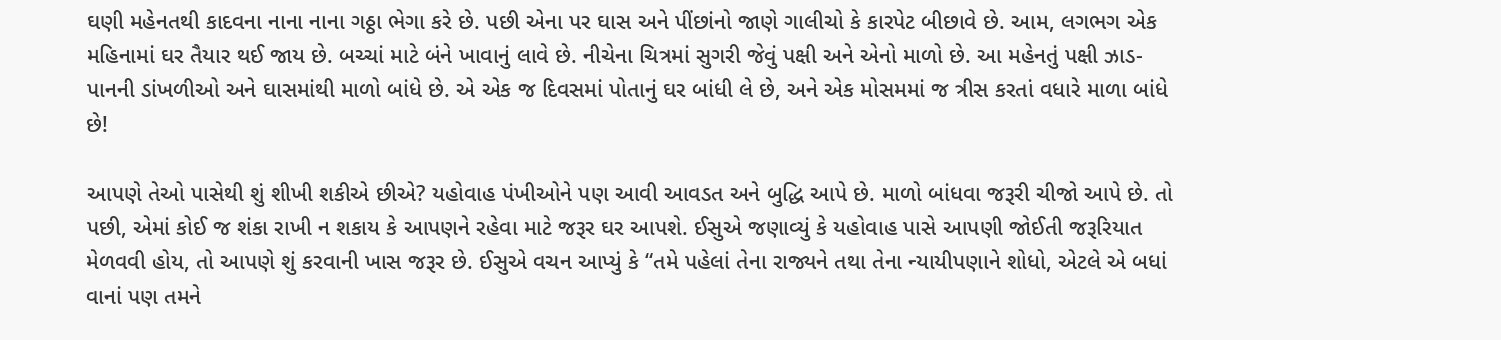ઘણી મહેનતથી કાદવના નાના નાના ગઠ્ઠા ભેગા કરે છે. પછી એના પર ઘાસ અને પીંછાંનો જાણે ગાલીચો કે કારપેટ બીછાવે છે. આમ, લગભગ એક મહિનામાં ઘર તૈયાર થઈ જાય છે. બચ્ચાં માટે બંને ખાવાનું લાવે છે. નીચેના ચિત્રમાં સુગરી જેવું પક્ષી અને એનો માળો છે. આ મહેનતું પક્ષી ઝાડ-પાનની ડાંખળીઓ અને ઘાસમાંથી માળો બાંધે છે. એ એક જ દિવસમાં પોતાનું ઘર બાંધી લે છે, અને એક મોસમમાં જ ત્રીસ કરતાં વધારે માળા બાંધે છે!

આપણે તેઓ પાસેથી શું શીખી શકીએ છીએ? યહોવાહ પંખીઓને પણ આવી આવડત અને બુદ્ધિ આપે છે. માળો બાંધવા જરૂરી ચીજો આપે છે. તો પછી, એમાં કોઈ જ શંકા રાખી ન શકાય કે આપણને રહેવા માટે જરૂર ઘર આપશે. ઈસુએ જણાવ્યું કે યહોવાહ પાસે આપણી જોઈતી જરૂરિયાત મેળવવી હોય, તો આપણે શું કરવાની ખાસ જરૂર છે. ઈસુએ વચન આપ્યું કે “તમે પહેલાં તેના રાજ્યને તથા તેના ન્યાયીપણાને શોધો, એટલે એ બધાં વાનાં પણ તમને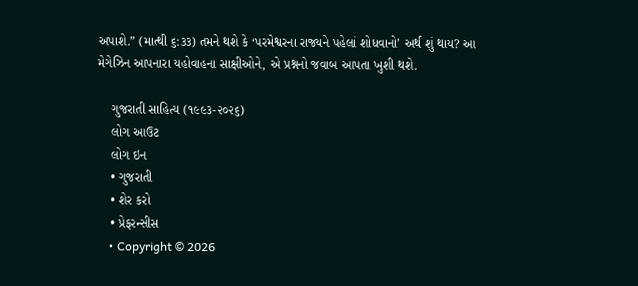અપાશે.” (માત્થી ૬:૩૩) તમને થશે કે ‘પરમેશ્વરના રાજ્યને પહેલાં શોધવાનો’ અર્થ શું થાય? આ મેગેઝિન આપનારા યહોવાહના સાક્ષીઓને, એ પ્રશ્નનો જવાબ આપતા ખુશી થશે.

    ગુજરાતી સાહિત્ય (૧૯૯૩-૨૦૨૬)
    લોગ આઉટ
    લોગ ઇન
    • ગુજરાતી
    • શેર કરો
    • પ્રેફરન્સીસ
    • Copyright © 2026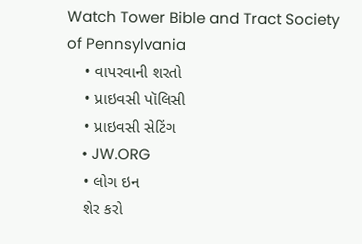Watch Tower Bible and Tract Society of Pennsylvania
    • વાપરવાની શરતો
    • પ્રાઇવસી પૉલિસી
    • પ્રાઇવસી સેટિંગ
    • JW.ORG
    • લોગ ઇન
    શેર કરો